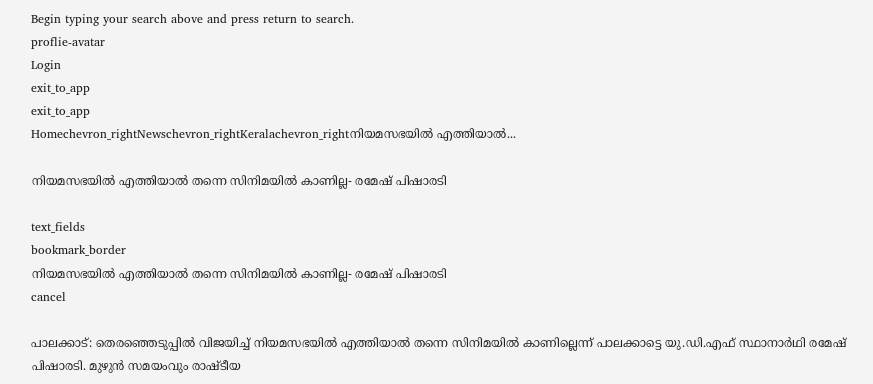Begin typing your search above and press return to search.
proflie-avatar
Login
exit_to_app
exit_to_app
Homechevron_rightNewschevron_rightKeralachevron_rightനിയമസഭയിൽ എത്തിയാൽ...

നിയമസഭയിൽ എത്തിയാൽ തന്നെ സിനിമയിൽ കാണില്ല- രമേഷ് പിഷാരടി

text_fields
bookmark_border
നിയമസഭയിൽ എത്തിയാൽ തന്നെ സിനിമയിൽ കാണില്ല- രമേഷ് പിഷാരടി
cancel

പാലക്കാട്: തെരഞ്ഞെടുപ്പിൽ വിജയിച്ച് നിയമസഭയിൽ എത്തിയാൽ തന്നെ സിനിമയിൽ കാണില്ലെന്ന് പാലക്കാട്ടെ യു.ഡി.എഫ് സ്ഥാനാർഥി രമേഷ് പിഷാരടി. മുഴുൻ സമയംവും രാഷ്ടീയ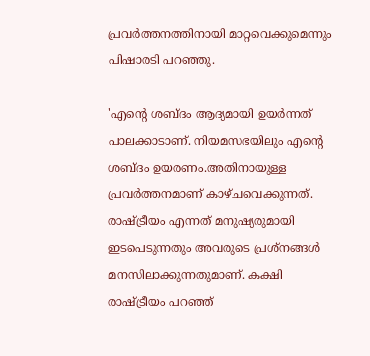പ്രവർത്തനത്തിനായി മാറ്റവെക്കുമെന്നും പിഷാരടി പറഞ്ഞു.

'എന്റെ ശബ്ദം ആദ്യമായി ഉയർന്നത് പാലക്കാടാണ്. നിയമസഭയിലും എന്‍റെ ശബ്ദം ഉയരണം.അതിനായുള്ള പ്രവര്‍ത്തനമാണ് കാഴ്ചവെക്കുന്നത്. രാഷ്ട്രീയം എന്നത് മനുഷ്യരുമായി ഇടപെടുന്നതും അവരുടെ പ്രശ്നങ്ങള്‍ മനസിലാക്കുന്നതുമാണ്. കക്ഷി രാഷ്ട്രീയം പറഞ്ഞ്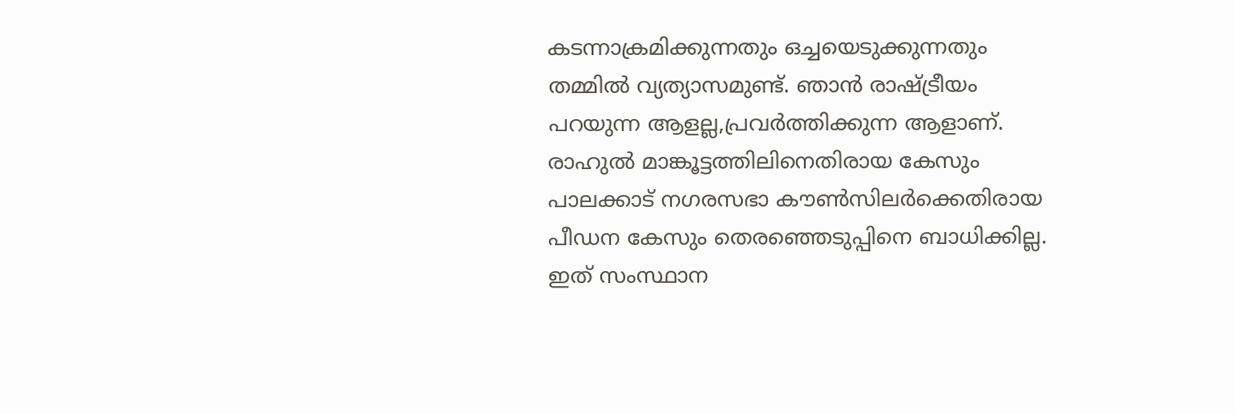കടന്നാക്രമിക്കുന്നതും ഒച്ചയെടുക്കുന്നതും തമ്മില്‍ വ്യത്യാസമുണ്ട്. ഞാന്‍ രാഷ്ട്രീയം പറയുന്ന ആളല്ല,പ്രവര്‍ത്തിക്കുന്ന ആളാണ്. രാഹുല്‍ മാങ്കൂട്ടത്തിലിനെതിരായ കേസും പാലക്കാട് നഗരസഭാ കൗൺസിലർക്കെതിരായ പീഡന കേസും തെരഞ്ഞെടുപ്പിനെ ബാധിക്കില്ല. ഇത് സംസ്ഥാന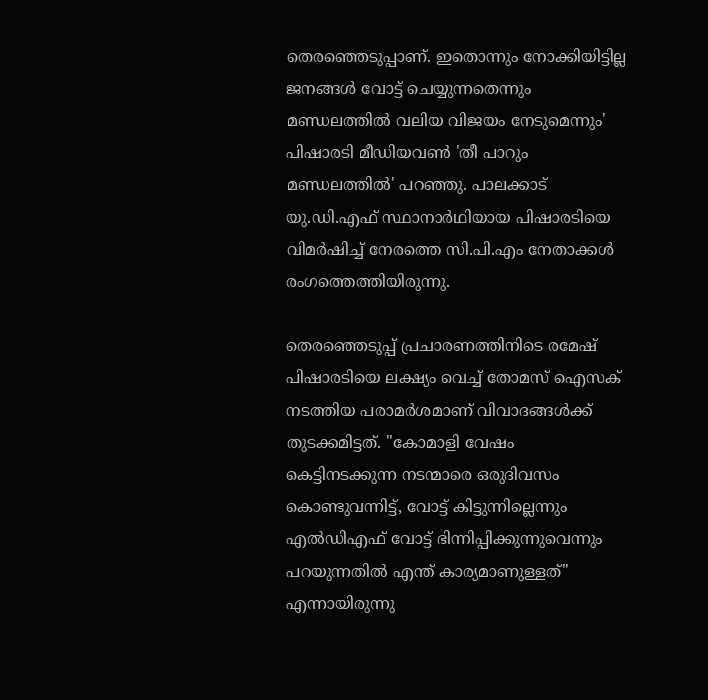തെരഞ്ഞെടുപ്പാണ്. ഇതൊന്നും നോക്കിയിട്ടില്ല ജനങ്ങൾ വോട്ട് ചെയ്യുന്നതെന്നും മണ്ഡലത്തിൽ വലിയ വിജയം നേടുമെന്നും' പിഷാരടി മീഡിയവൺ 'തീ പാറും മണ്ഡലത്തില്‍' പറഞ്ഞു. പാലക്കാട് യു.ഡി.എഫ് സ്ഥാനാർഥിയായ പിഷാരടിയെ വിമർഷിച്ച് നേരത്തെ സി.പി.എം നേതാക്കൾ രംഗത്തെത്തിയിരുന്നു.

തെരഞ്ഞെടുപ്പ് പ്രചാരണത്തിനിടെ രമേഷ് പിഷാരടിയെ ലക്ഷ്യം വെച്ച് തോമസ് ഐസക് നടത്തിയ പരാമർശമാണ് വിവാദങ്ങൾക്ക് തുടക്കമിട്ടത്. "കോമാളി വേഷം കെട്ടിനടക്കുന്ന നടന്മാരെ ഒരുദിവസം കൊണ്ടുവന്നിട്ട്, വോട്ട് കിട്ടുന്നില്ലെന്നും എൽഡിഎഫ് വോട്ട് ഭിന്നിപ്പിക്കുന്നുവെന്നും പറയുന്നതിൽ എന്ത് കാര്യമാണുള്ളത്" എന്നായിരുന്നു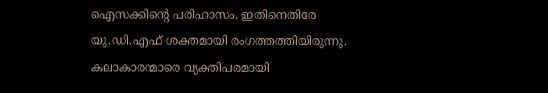ഐസക്കിന്റെ പരിഹാസം. ഇതിനെതിരേ യു.ഡി.എഫ് ശക്തമായി രംഗത്തത്തിയിരുന്നു. കലാകാരന്മാരെ വ്യക്തിപരമായി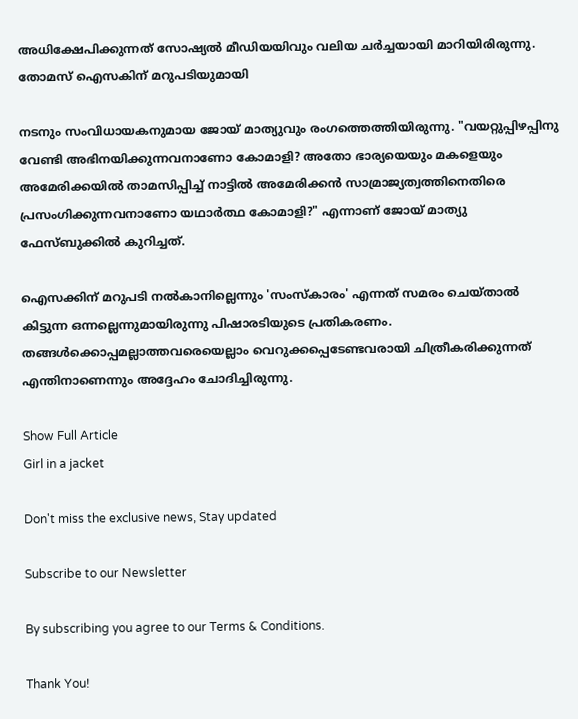അധിക്ഷേപിക്കുന്നത് സോഷ്യൽ മീഡിയയിവും വലിയ ചർച്ചയായി മാറിയിരിരുന്നു. തോമസ് ഐസകിന് മറുപടിയുമായി

നടനും സംവിധായകനുമായ ജോയ് മാത്യുവും രംഗത്തെത്തിയിരുന്നു. "വയറ്റുപ്പിഴപ്പിനു വേണ്ടി അഭിനയിക്കുന്നവനാണോ കോമാളി? അതോ ഭാര്യയെയും മകളെയും അമേരിക്കയിൽ താമസിപ്പിച്ച് നാട്ടിൽ അമേരിക്കൻ സാമ്രാജ്യത്വത്തിനെതിരെ പ്രസംഗിക്കുന്നവനാണോ യഥാർത്ഥ കോമാളി?" എന്നാണ് ജോയ് മാത്യു ഫേസ്ബുക്കിൽ കുറിച്ചത്.

ഐസക്കിന് മറുപടി നൽകാനില്ലെന്നും 'സംസ്കാരം' എന്നത് സമരം ചെയ്താൽ കിട്ടുന്ന ഒന്നല്ലെന്നുമായിരുന്നു പിഷാരടിയുടെ പ്രതികരണം. തങ്ങൾക്കൊപ്പമല്ലാത്തവരെയെല്ലാം വെറുക്കപ്പെടേണ്ടവരായി ചിത്രീകരിക്കുന്നത് എന്തിനാണെന്നും അദ്ദേഹം ചോദിച്ചിരുന്നു.

Show Full Article
Girl in a jacket

Don't miss the exclusive news, Stay updated

Subscribe to our Newsletter

By subscribing you agree to our Terms & Conditions.

Thank You!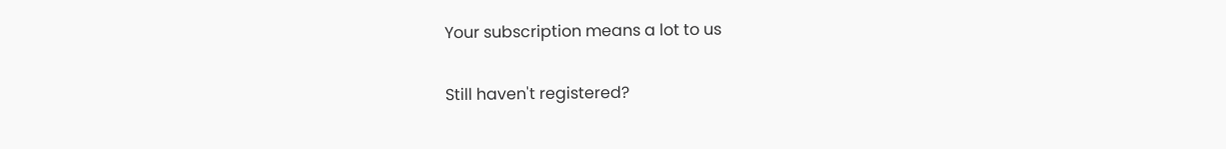Your subscription means a lot to us

Still haven't registered?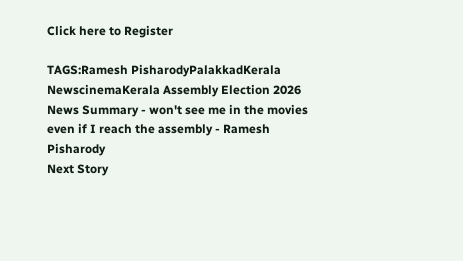Click here to Register

TAGS:Ramesh PisharodyPalakkadKerala NewscinemaKerala Assembly Election 2026
News Summary - won't see me in the movies even if I reach the assembly - Ramesh Pisharody
Next Story